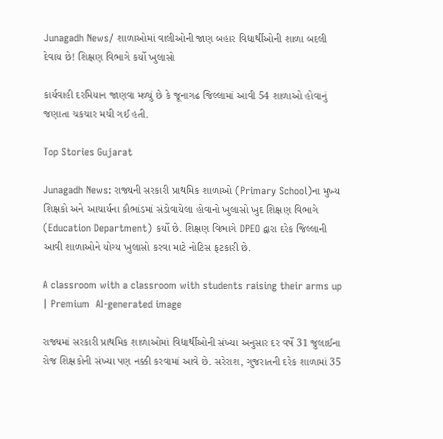Junagadh News/ શાળાઓમાં વાલીઓની જાણ બહાર વિદ્યાર્થીઓની શાળા બદલી દેવાય છે! શિક્ષણ વિભાગે કર્યો ખુલાસો

કાર્યવાહી દરમિયાન જાણવા મળ્યું છે કે જૂનાગઢ જિલ્લામાં આવી 54 શાળાઓ હોવાનું જણાતા ચકચાર મચી ગઈ હતી.

Top Stories Gujarat

Junagadh News: રાજ્યની સરકારી પ્રાથમિક શાળાઓ (Primary School)ના મુખ્ય શિક્ષકો અને આચાર્યના કૌભાંડમાં સંડોવાયેલા હોવાનો ખુલાસો ખુદ શિક્ષણ વિભાગે (Education Department) કર્યો છે. શિક્ષણ વિભાગે DPEO દ્વારા દરેક જિલ્લાની આવી શાળાઓને યોગ્ય ખુલાસો કરવા માટે નોટિસ ફટકારી છે.

A classroom with a classroom with students raising their arms up | Premium  AI-generated image

રાજ્યમાં સરકારી પ્રાથમિક શાળાઓમાં વિદ્યાર્થીઓની સંખ્યા અનુસાર દર વર્ષે 31 જુલાઈના રોજ શિક્ષકોની સંખ્યા પણ નક્કી કરવામાં આવે છે. સરેરાશ, ગુજરાતની દરેક શાળામાં 35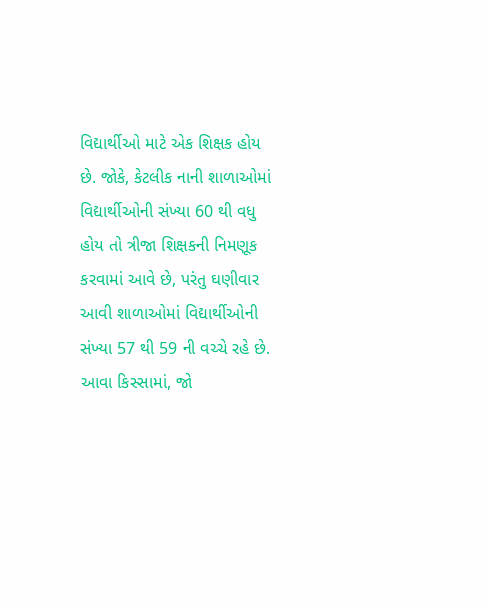વિદ્યાર્થીઓ માટે એક શિક્ષક હોય છે. જોકે, કેટલીક નાની શાળાઓમાં વિદ્યાર્થીઓની સંખ્યા 60 થી વધુ હોય તો ત્રીજા શિક્ષકની નિમણૂક કરવામાં આવે છે, પરંતુ ઘણીવાર આવી શાળાઓમાં વિદ્યાર્થીઓની સંખ્યા 57 થી 59 ની વચ્ચે રહે છે. આવા કિસ્સામાં, જો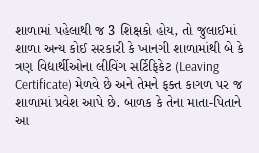શાળામાં પહેલાથી જ 3 શિક્ષકો હોય, તો જુલાઈમાં શાળા અન્ય કોઈ સરકારી કે ખાનગી શાળામાંથી બે કે ત્રણ વિદ્યાર્થીઓના લીવિંગ સર્ટિફિકેટ (Leaving Certificate) મેળવે છે અને તેમને ફક્ત કાગળ પર જ શાળામાં પ્રવેશ આપે છે. બાળક કે તેના માતા-પિતાને આ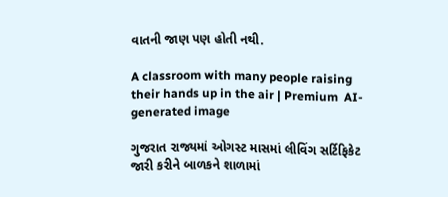વાતની જાણ પણ હોતી નથી.

A classroom with many people raising their hands up in the air | Premium  AI-generated image

ગુજરાત રાજ્યમાં ઓગસ્ટ માસમાં લીવિંગ સર્ટિફિકેટ જારી કરીને બાળકને શાળામાં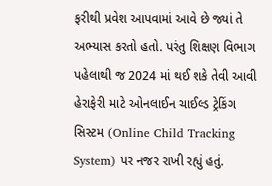ફરીથી પ્રવેશ આપવામાં આવે છે જ્યાં તે અભ્યાસ કરતો હતો. પરંતુ શિક્ષણ વિભાગ પહેલાથી જ 2024 માં થઈ શકે તેવી આવી હેરાફેરી માટે ઓનલાઈન ચાઈલ્ડ ટ્રેકિંગ સિસ્ટમ (Online Child Tracking System) પર નજર રાખી રહ્યું હતું.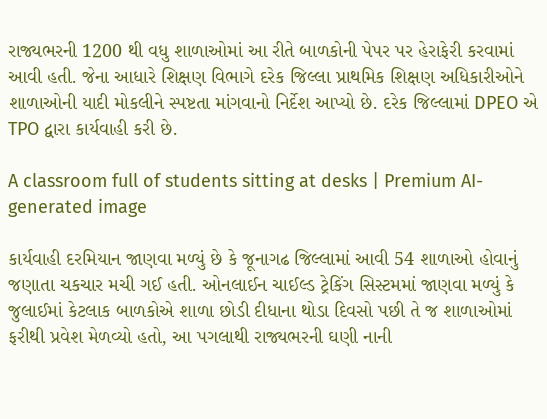રાજ્યભરની 1200 થી વધુ શાળાઓમાં આ રીતે બાળકોની પેપર પર હેરાફેરી કરવામાં આવી હતી. જેના આધારે શિક્ષણ વિભાગે દરેક જિલ્લા પ્રાથમિક શિક્ષણ અધિકારીઓને શાળાઓની યાદી મોકલીને સ્પષ્ટતા માંગવાનો નિર્દેશ આપ્યો છે. દરેક જિલ્લામાં DPEO એ TPO દ્વારા કાર્યવાહી કરી છે.

A classroom full of students sitting at desks | Premium AI-generated image

કાર્યવાહી દરમિયાન જાણવા મળ્યું છે કે જૂનાગઢ જિલ્લામાં આવી 54 શાળાઓ હોવાનું જણાતા ચકચાર મચી ગઈ હતી. ઓનલાઈન ચાઈલ્ડ ટ્રેકિંગ સિસ્ટમમાં જાણવા મળ્યું કે જુલાઈમાં કેટલાક બાળકોએ શાળા છોડી દીધાના થોડા દિવસો પછી તે જ શાળાઓમાં ફરીથી પ્રવેશ મેળવ્યો હતો, આ પગલાથી રાજ્યભરની ઘણી નાની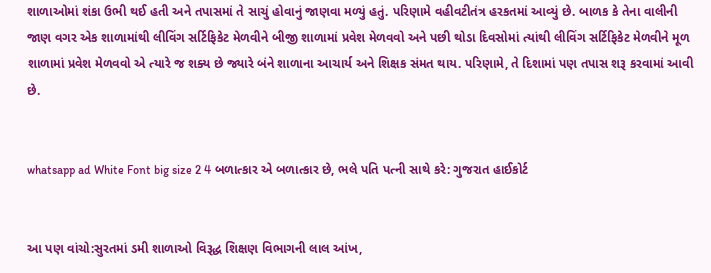શાળાઓમાં શંકા ઉભી થઈ હતી અને તપાસમાં તે સાચું હોવાનું જાણવા મળ્યું હતું. પરિણામે વહીવટીતંત્ર હરકતમાં આવ્યું છે. બાળક કે તેના વાલીની જાણ વગર એક શાળામાંથી લીવિંગ સર્ટિફિકેટ મેળવીને બીજી શાળામાં પ્રવેશ મેળવવો અને પછી થોડા દિવસોમાં ત્યાંથી લીવિંગ સર્ટિફિકેટ મેળવીને મૂળ શાળામાં પ્રવેશ મેળવવો એ ત્યારે જ શક્ય છે જ્યારે બંને શાળાના આચાર્ય અને શિક્ષક સંમત થાય. પરિણામે, તે દિશામાં પણ તપાસ શરૂ કરવામાં આવી છે.


whatsapp ad White Font big size 2 4 બળાત્કાર એ બળાત્કાર છે, ભલે પતિ પત્ની સાથે કરે: ગુજરાત હાઈકોર્ટ


આ પણ વાંચો:સુરતમાં ડમી શાળાઓ વિરૂદ્ધ શિક્ષણ વિભાગની લાલ આંખ,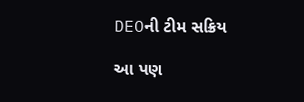DEOની ટીમ સક્રિય

આ પણ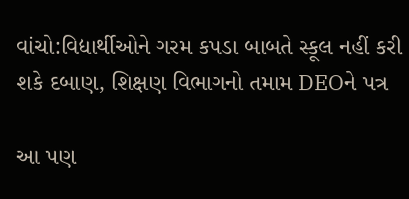વાંચો:વિદ્યાર્થીઓને ગરમ કપડા બાબતે સ્કૂલ નહીં કરી શકે દબાણ, શિક્ષણ વિભાગનો તમામ DEOને પત્ર

આ પણ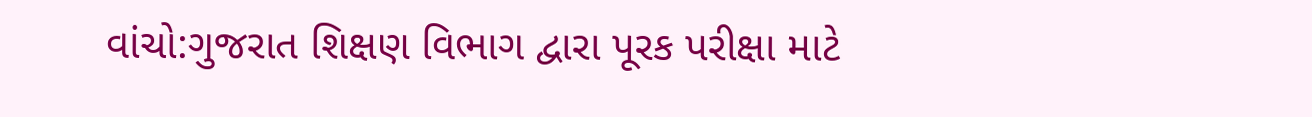વાંચો:ગુજરાત શિક્ષણ વિભાગ દ્વારા પૂરક પરીક્ષા માટે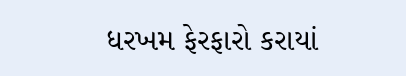ધરખમ ફેરફારો કરાયાં